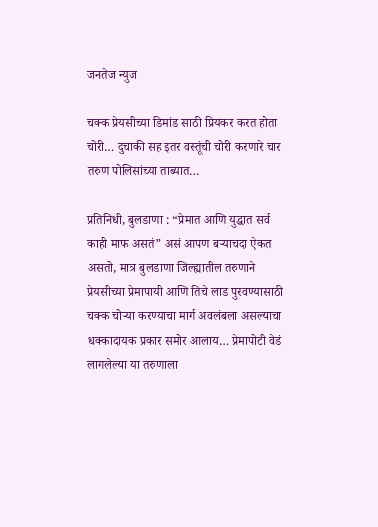जनतेज न्युज

चक्क प्रेयसीच्या डिमांड साठी प्रियकर करत होता चोरी… दुचाकी सह इतर वस्तूंची चोरी करणारे चार तरुण पोलिसांच्या ताब्यात…

प्रतिनिधी, बुलडाणा : “प्रेमात आणि युद्धात सर्व काही माफ असतं” असं आपण बऱ्याचदा ऐकत असतो, मात्र बुलडाणा जिल्ह्यातील तरुणाने प्रेयसीच्या प्रेमापायी आणि तिचे लाड पुरवण्यासाठी चक्क चोऱ्या करण्याचा मार्ग अवलंबला असल्याचा धक्कादायक प्रकार समोर आलाय… प्रेमापोटी वेडं लागलेल्या या तरुणाला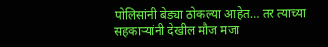पोलिसांनी बेड्या ठोकल्या आहेत… तर त्याच्या सहकाऱ्यांनी देखील मौज मजा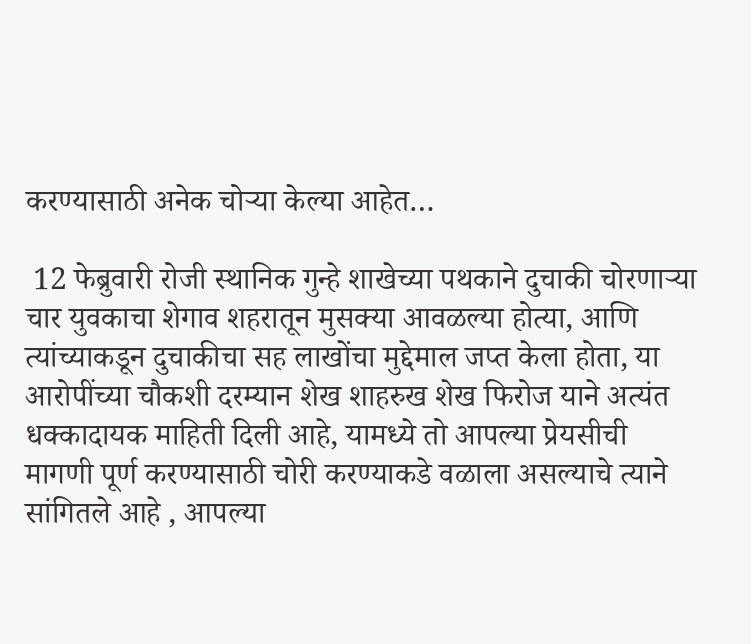करण्यासाठी अनेक चोऱ्या केल्या आहेत…

 12 फेब्रुवारी रोजी स्थानिक गुन्हे शाखेच्या पथकाने दुचाकी चोरणाऱ्या चार युवकाचा शेगाव शहरातून मुसक्या आवळल्या होत्या, आणि त्यांच्याकडून दुचाकीचा सह लाखोंचा मुद्देमाल जप्त केला होता, या आरोपींच्या चौकशी दरम्यान शेख शाहरुख शेख फिरोज याने अत्यंत धक्कादायक माहिती दिली आहे, यामध्ये तो आपल्या प्रेयसीची मागणी पूर्ण करण्यासाठी चोरी करण्याकडे वळाला असल्याचे त्याने सांगितले आहे , आपल्या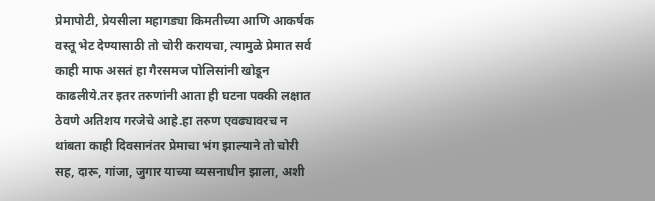प्रेमापोटी, प्रेयसीला महागड्या किमतीच्या आणि आकर्षक वस्तू भेट देण्यासाठी तो चोरी करायचा, त्यामुळे प्रेमात सर्व काही माफ असतं हा गैरसमज पोलिसांनी खोडून काढलीये.तर इतर तरुणांनी आता ही घटना पक्की लक्षात ठेवणे अतिशय गरजेचे आहे.हा तरुण एवढ्यावरच न थांबता काही दिवसानंतर प्रेमाचा भंग झाल्याने तो चोरी सह, दारू, गांजा, जुगार याच्या व्यसनाधीन झाला, अशी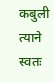कबुली त्याने स्वतः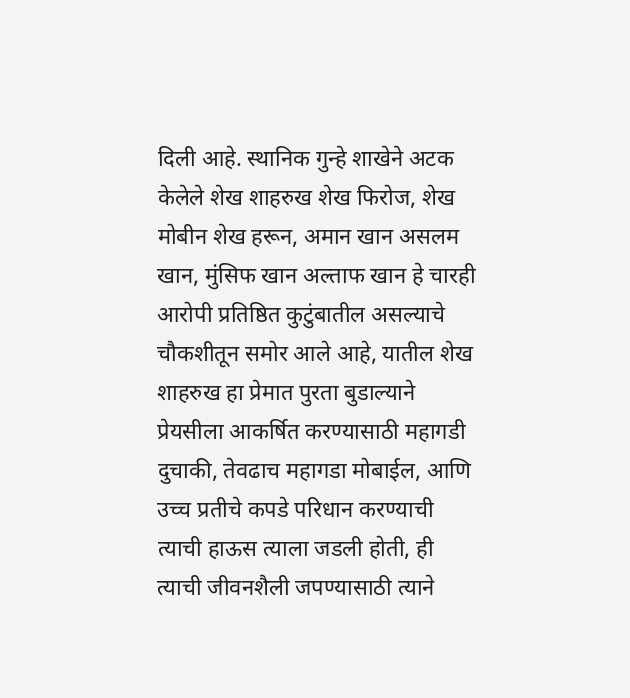दिली आहे. स्थानिक गुन्हे शाखेने अटक केलेले शेख शाहरुख शेख फिरोज, शेख मोबीन शेख हरून, अमान खान असलम खान, मुंसिफ खान अल्ताफ खान हे चारही आरोपी प्रतिष्ठित कुटुंबातील असल्याचे चौकशीतून समोर आले आहे, यातील शेख शाहरुख हा प्रेमात पुरता बुडाल्याने प्रेयसीला आकर्षित करण्यासाठी महागडी दुचाकी, तेवढाच महागडा मोबाईल, आणि उच्च प्रतीचे कपडे परिधान करण्याची त्याची हाऊस त्याला जडली होती, ही त्याची जीवनशैली जपण्यासाठी त्याने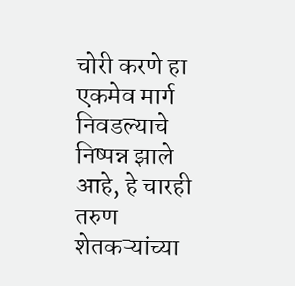चोरी करणे हा एकमेव मार्ग निवडल्याचे निष्पन्न झाले आहे, हे चारही तरुण शेतकऱ्यांच्या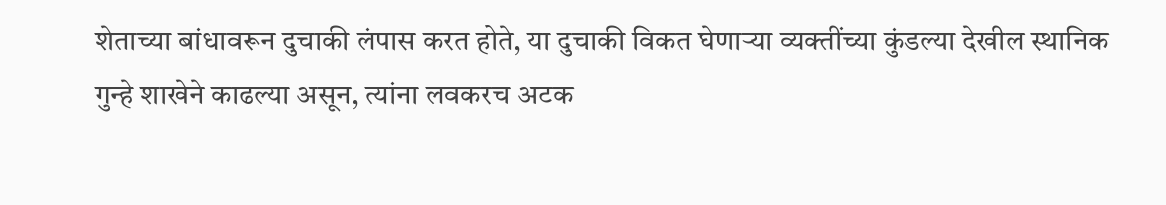शेताच्या बांधावरून दुचाकी लंपास करत होते, या दुचाकी विकत घेणाऱ्या व्यक्तींच्या कुंडल्या देखील स्थानिक गुन्हे शाखेने काढल्या असून, त्यांना लवकरच अटक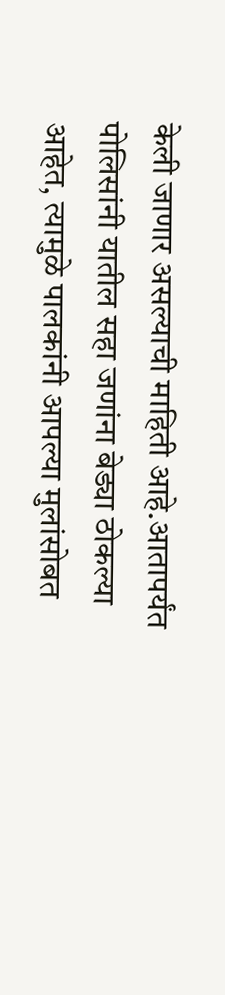केली जाणार असल्याची माहिती आहे.आतापर्यंत पोलिसांनी यातील सहा जणांना बेड्या ठोकल्या आहेत, त्यामुळे पालकांनी आपल्या मुलांसोबत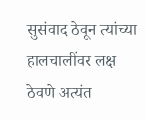सुसंवाद ठेवून त्यांच्या हालचालींवर लक्ष ठेवणे अत्यंत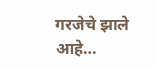गरजेचे झाले आहे…